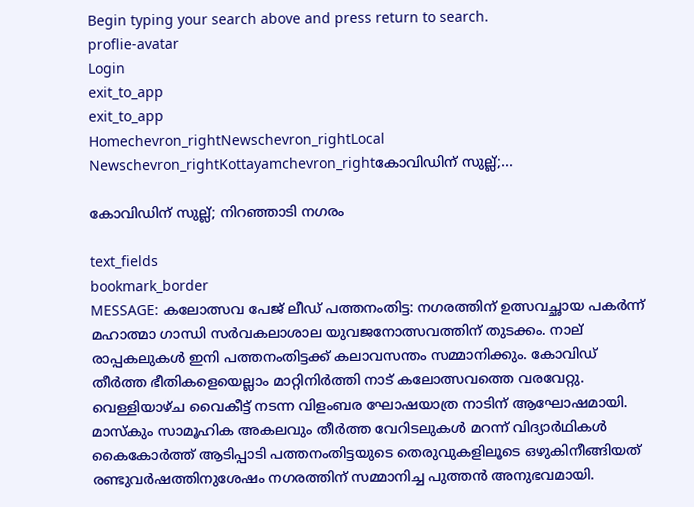Begin typing your search above and press return to search.
proflie-avatar
Login
exit_to_app
exit_to_app
Homechevron_rightNewschevron_rightLocal Newschevron_rightKottayamchevron_rightകോവിഡിന് സുല്ല്;...

കോവിഡിന് സുല്ല്; നിറഞ്ഞാടി നഗരം

text_fields
bookmark_border
MESSAGE: കലോത്സവ പേജ് ലീഡ് പത്തനംതിട്ട: നഗരത്തിന് ഉത്സവച്ഛായ പകർന്ന് മഹാത്മാ ഗാന്ധി സർവകലാശാല യുവജനോത്സവത്തിന് തുടക്കം. നാല് രാപ്പകലുകള്‍ ഇനി പത്തനംതിട്ടക്ക് കലാവസന്തം സമ്മാനിക്കും. കോവിഡ് തീർത്ത ഭീതികളെയെല്ലാം മാറ്റിനിർത്തി നാട് കലോത്സവത്തെ വരവേറ്റു. വെള്ളിയാഴ്ച വൈകീട്ട് നടന്ന വിളംബര ഘോഷയാത്ര നാടിന് ആഘോഷമായി. മാസ്കും സാമൂഹിക അകലവും തീർത്ത വേറിടലുകൾ മറന്ന് വിദ്യാർഥികൾ കൈകോർത്ത് ആടിപ്പാടി പത്തനംതിട്ടയുടെ തെരുവുകളിലൂടെ ഒഴുകിനീങ്ങിയത് രണ്ടുവർഷത്തിനുശേഷം നഗരത്തിന് സമ്മാനിച്ച പുത്തൻ അനുഭവമായി.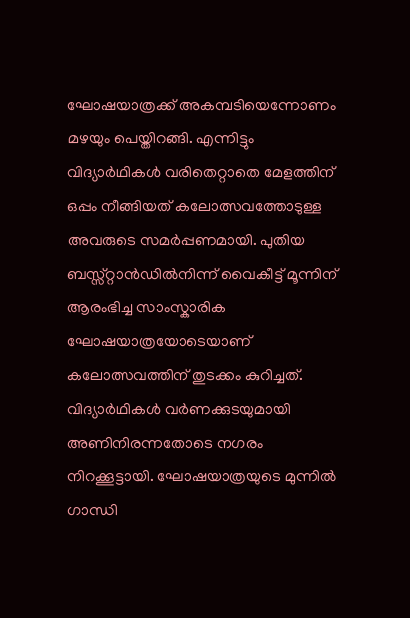ഘോഷയാത്രക്ക് അകമ്പടിയെന്നോണം മഴയും പെയ്തിറങ്ങി. എന്നിട്ടും വിദ്യാർഥികൾ വരിതെറ്റാതെ മേളത്തിന് ഒപ്പം നീങ്ങിയത് കലോത്സവത്തോടുള്ള അവരുടെ സമർപ്പണമായി. പുതിയ ബസ്സ്റ്റാൻഡിൽനിന്ന് വൈകീട്ട് മൂന്നിന് ആരംഭിച്ച സാംസ്കാരിക ഘോഷയാത്രയോടെയാണ് കലോത്സവത്തിന് തുടക്കം കുറിച്ചത്. വിദ്യാർഥികൾ വര്‍ണക്കുടയുമായി അണിനിരന്നതോടെ നഗരം നിറക്കൂട്ടായി. ഘോഷയാത്രയുടെ മുന്നിൽ ഗാന്ധി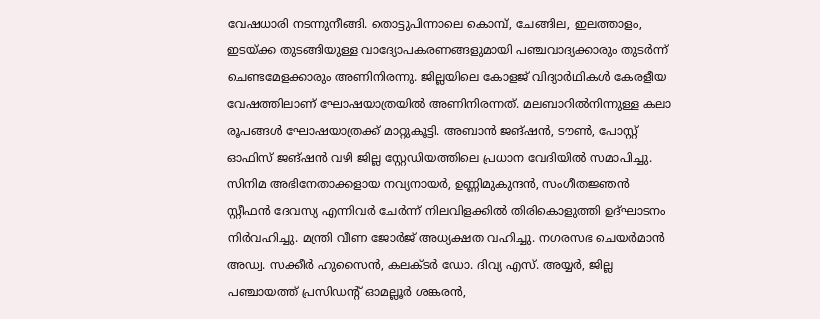വേഷധാരി നടന്നുനീങ്ങി. തൊട്ടുപിന്നാലെ കൊമ്പ്, ചേങ്ങില, ഇലത്താളം, ഇടയ്ക്ക തുടങ്ങിയുള്ള വാദ്യോപകരണങ്ങളുമായി പഞ്ചവാദ്യക്കാരും തുടര്‍ന്ന് ചെണ്ടമേളക്കാരും അണിനിരന്നു. ജില്ലയിലെ കോളജ് വിദ്യാർഥികൾ കേരളീയ വേഷത്തിലാണ് ഘോഷയാത്രയിൽ അണിനിരന്നത്. മലബാറിൽനിന്നുള്ള കലാ രൂപങ്ങൾ ഘോഷയാത്രക്ക് മാറ്റുകൂട്ടി. അബാൻ ജങ്ഷൻ, ടൗൺ, പോസ്റ്റ് ഓഫിസ് ജങ്ഷൻ വഴി ജില്ല സ്റ്റേഡിയത്തിലെ പ്രധാന വേദിയിൽ സമാപിച്ചു. സിനിമ അഭിനേതാക്കളായ നവ്യനായർ, ഉണ്ണിമുകുന്ദൻ, സംഗീതജ്ഞൻ സ്റ്റീഫൻ ദേവസ്യ എന്നിവർ ചേർന്ന് നിലവിളക്കിൽ തിരികൊളുത്തി ഉദ്ഘാടനം നിർവഹിച്ചു. മന്ത്രി വീണ ജോർജ് അധ്യക്ഷത വഹിച്ചു. നഗരസഭ ചെയർമാൻ അഡ്വ. സക്കീർ ഹുസൈൻ, കലക്ടർ ഡോ. ദിവ്യ എസ്. അയ്യർ, ജില്ല പഞ്ചായത്ത് പ്രസിഡന്‍റ് ഓമല്ലൂർ ശങ്കരൻ,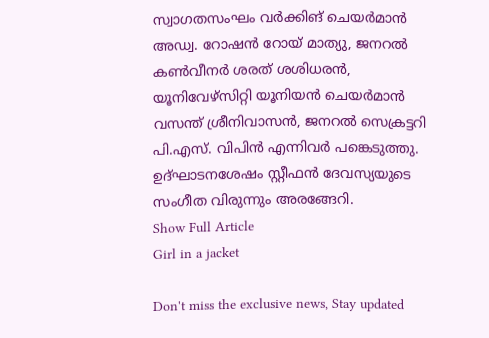സ്വാഗതസംഘം വർക്കിങ് ചെയർമാൻ അഡ്വ. റോഷൻ റോയ് മാത്യു, ജനറൽ കൺവീനർ ശരത് ശശിധരൻ, യൂനിവേഴ്സിറ്റി യൂനിയൻ ചെയർമാൻ വസന്ത് ശ്രീനിവാസൻ, ജനറൽ സെക്രട്ടറി പി.എസ്. വിപിൻ എന്നിവർ പങ്കെടുത്തു. ഉദ്ഘാടനശേഷം സ്റ്റീഫൻ ദേവസ്യയുടെ സംഗീത വിരുന്നും അരങ്ങേറി.
Show Full Article
Girl in a jacket

Don't miss the exclusive news, Stay updated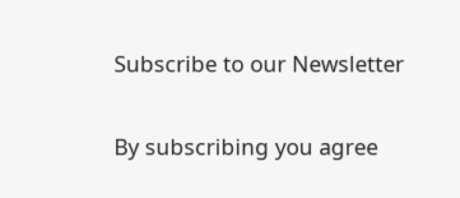Subscribe to our Newsletter

By subscribing you agree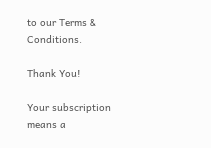to our Terms & Conditions.

Thank You!

Your subscription means a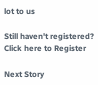lot to us

Still haven't registered? Click here to Register

Next Story